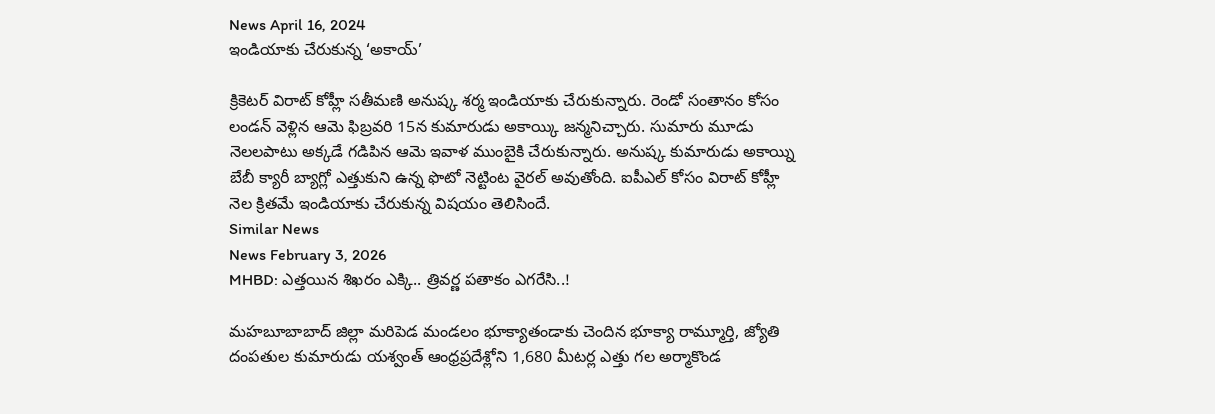News April 16, 2024
ఇండియాకు చేరుకున్న ‘అకాయ్’

క్రికెటర్ విరాట్ కోహ్లీ సతీమణి అనుష్క శర్మ ఇండియాకు చేరుకున్నారు. రెండో సంతానం కోసం లండన్ వెళ్లిన ఆమె ఫిబ్రవరి 15న కుమారుడు అకాయ్కి జన్మనిచ్చారు. సుమారు మూడు నెలలపాటు అక్కడే గడిపిన ఆమె ఇవాళ ముంబైకి చేరుకున్నారు. అనుష్క కుమారుడు అకాయ్ని బేబీ క్యారీ బ్యాగ్లో ఎత్తుకుని ఉన్న ఫొటో నెట్టింట వైరల్ అవుతోంది. ఐపీఎల్ కోసం విరాట్ కోహ్లీ నెల క్రితమే ఇండియాకు చేరుకున్న విషయం తెలిసిందే.
Similar News
News February 3, 2026
MHBD: ఎత్తయిన శిఖరం ఎక్కి.. త్రివర్ణ పతాకం ఎగరేసి..!

మహబూబాబాద్ జిల్లా మరిపెడ మండలం భూక్యాతండాకు చెందిన భూక్యా రామ్మూర్తి, జ్యోతి దంపతుల కుమారుడు యశ్వంత్ ఆంధ్రప్రదేశ్లోని 1,680 మీటర్ల ఎత్తు గల అర్మాకొండ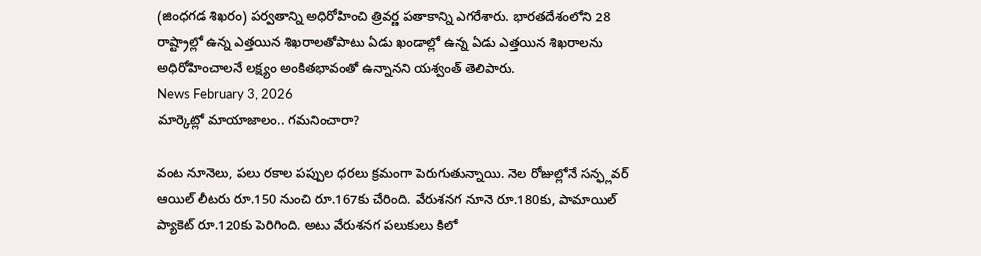(జింధగడ శిఖరం) పర్వతాన్ని అధిరోహించి త్రివర్ణ పతాకాన్ని ఎగరేశారు. భారతదేశంలోని 28 రాష్ట్రాల్లో ఉన్న ఎత్తయిన శిఖరాలతోపాటు ఏడు ఖండాల్లో ఉన్న ఏడు ఎత్తయిన శిఖరాలను అధిరోహించాలనే లక్ష్యం అంకితభావంతో ఉన్నానని యశ్వంత్ తెలిపారు.
News February 3, 2026
మార్కెట్లో మాయాజాలం.. గమనించారా?

వంట నూనెలు, పలు రకాల పప్పుల ధరలు క్రమంగా పెరుగుతున్నాయి. నెల రోజుల్లోనే సన్ఫ్లవర్ ఆయిల్ లీటరు రూ.150 నుంచి రూ.167కు చేరింది. వేరుశనగ నూనె రూ.180కు, పామాయిల్ ప్యాకెట్ రూ.120కు పెరిగింది. అటు వేరుశనగ పలుకులు కిలో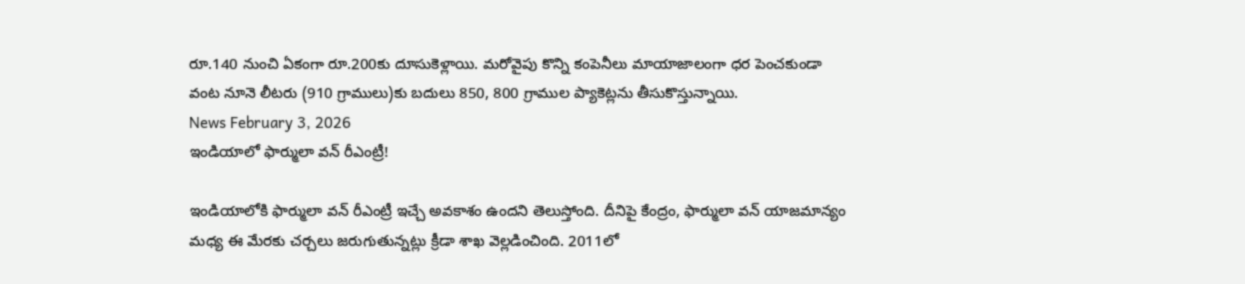రూ.140 నుంచి ఏకంగా రూ.200కు దూసుకెళ్లాయి. మరోవైపు కొన్ని కంపెనీలు మాయాజాలంగా ధర పెంచకుండా వంట నూనె లీటరు (910 గ్రాములు)కు బదులు 850, 800 గ్రాముల ప్యాకెట్లను తీసుకొస్తున్నాయి.
News February 3, 2026
ఇండియాలో ఫార్ములా వన్ రీఎంట్రీ!

ఇండియాలోకి ఫార్ములా వన్ రీఎంట్రీ ఇచ్చే అవకాశం ఉందని తెలుస్తోంది. దీనిపై కేంద్రం, ఫార్ములా వన్ యాజమాన్యం మధ్య ఈ మేరకు చర్చలు జరుగుతున్నట్లు క్రీడా శాఖ వెల్లడించింది. 2011లో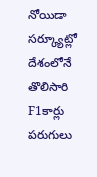నోయిడా సర్క్యూట్లో దేశంలోనే తొలిసారి F1కార్లు పరుగులు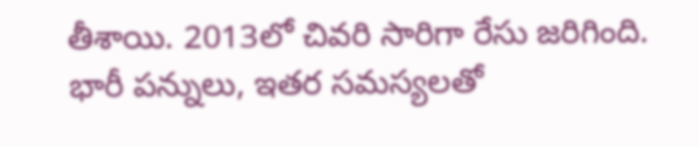తీశాయి. 2013లో చివరి సారిగా రేసు జరిగింది. భారీ పన్నులు, ఇతర సమస్యలతో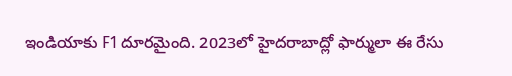ఇండియాకు F1 దూరమైంది. 2023లో హైదరాబాద్లో ఫార్ములా ఈ రేసు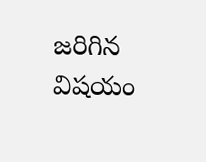జరిగిన విషయం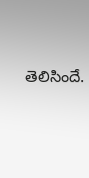తెలిసిందే.